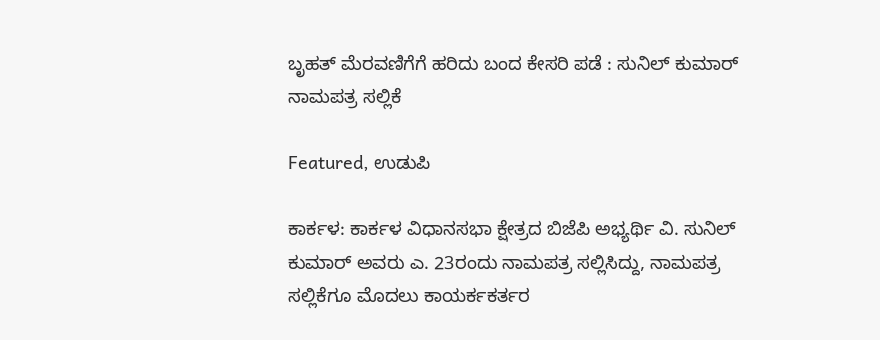ಬೃಹತ್‌ ಮೆರವಣಿಗೆಗೆ ಹರಿದು ಬಂದ ಕೇಸರಿ ಪಡೆ : ಸುನಿಲ್‌ ಕುಮಾರ್‌ ನಾಮಪತ್ರ ಸಲ್ಲಿಕೆ

Featured, ಉಡುಪಿ

ಕಾರ್ಕಳ: ಕಾರ್ಕಳ ವಿಧಾನಸಭಾ ಕ್ಷೇತ್ರದ ಬಿಜೆಪಿ ಅಭ್ಯರ್ಥಿ ವಿ. ಸುನಿಲ್‌ ಕುಮಾರ್‌ ಅವರು ಎ. 23ರಂದು ನಾಮಪತ್ರ ಸಲ್ಲಿಸಿದ್ದು, ನಾಮಪತ್ರ ಸಲ್ಲಿಕೆಗೂ ಮೊದಲು ಕಾಯರ್ಕಕರ್ತರ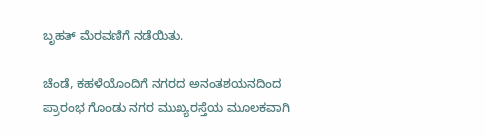ಬೃಹತ್‌ ಮೆರವಣಿಗೆ ನಡೆಯಿತು.

ಚೆಂಡೆ, ಕಹಳೆಯೊಂದಿಗೆ ನಗರದ ಅನಂತಶಯನದಿಂದ ಪ್ರಾರಂಭ ಗೊಂಡು ನಗರ ಮುಖ್ಯರಸ್ತೆಯ ಮೂಲಕವಾಗಿ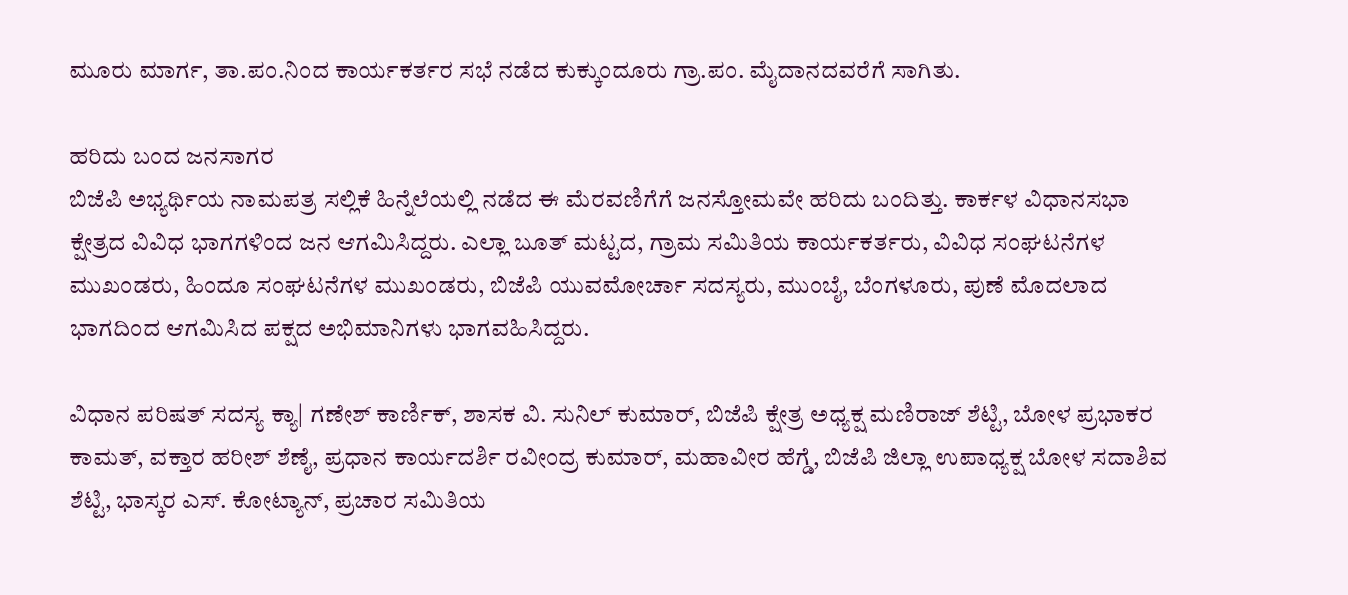ಮೂರು ಮಾರ್ಗ, ತಾ.ಪಂ.ನಿಂದ ಕಾರ್ಯಕರ್ತರ ಸಭೆ ನಡೆದ ಕುಕ್ಕುಂದೂರು ಗ್ರಾ.ಪಂ. ಮೈದಾನದವರೆಗೆ ಸಾಗಿತು.

ಹರಿದು ಬಂದ ಜನಸಾಗರ
ಬಿಜೆಪಿ ಅಭ್ಯರ್ಥಿಯ ನಾಮಪತ್ರ ಸಲ್ಲಿಕೆ ಹಿನ್ನೆಲೆಯಲ್ಲಿ ನಡೆದ ಈ ಮೆರವಣಿಗೆಗೆ ಜನಸ್ತೋಮವೇ ಹರಿದು ಬಂದಿತ್ತು. ಕಾರ್ಕಳ ವಿಧಾನಸಭಾ ಕ್ಷೇತ್ರದ ವಿವಿಧ ಭಾಗಗಳಿಂದ ಜನ ಆಗಮಿಸಿದ್ದರು. ಎಲ್ಲಾ ಬೂತ್‌ ಮಟ್ಟದ, ಗ್ರಾಮ ಸಮಿತಿಯ ಕಾರ್ಯಕರ್ತರು, ವಿವಿಧ ಸಂಘಟನೆಗಳ ಮುಖಂಡರು, ಹಿಂದೂ ಸಂಘಟನೆಗಳ ಮುಖಂಡರು, ಬಿಜೆಪಿ ಯುವಮೋರ್ಚಾ ಸದಸ್ಯರು, ಮುಂಬೈ, ಬೆಂಗಳೂರು, ಪುಣೆ ಮೊದಲಾದ ಭಾಗದಿಂದ ಆಗಮಿಸಿದ ಪಕ್ಷದ ಅಭಿಮಾನಿಗಳು ಭಾಗವಹಿಸಿದ್ದರು.

ವಿಧಾನ ಪರಿಷತ್‌ ಸದಸ್ಯ ಕ್ಯಾ| ಗಣೇಶ್‌ ಕಾರ್ಣಿಕ್‌, ಶಾಸಕ ವಿ. ಸುನಿಲ್‌ ಕುಮಾರ್‌, ಬಿಜೆಪಿ ಕ್ಷೇತ್ರ ಅಧ್ಯಕ್ಷ ಮಣಿರಾಜ್‌ ಶೆಟ್ಟಿ, ಬೋಳ ಪ್ರಭಾಕರ ಕಾಮತ್‌, ವಕ್ತಾರ ಹರೀಶ್‌ ಶೆಣೈ, ಪ್ರಧಾನ ಕಾರ್ಯದರ್ಶಿ ರವೀಂದ್ರ ಕುಮಾರ್‌, ಮಹಾವೀರ ಹೆಗ್ಡೆ, ಬಿಜೆಪಿ ಜಿಲ್ಲಾ ಉಪಾಧ್ಯಕ್ಷ ಬೋಳ ಸದಾಶಿವ ಶೆಟ್ಟಿ, ಭಾಸ್ಕರ ಎಸ್‌. ಕೋಟ್ಯಾನ್‌, ಪ್ರಚಾರ ಸಮಿತಿಯ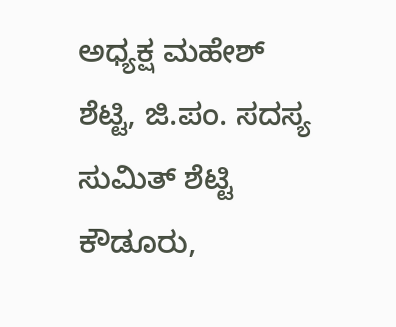ಅಧ್ಯಕ್ಷ ಮಹೇಶ್‌ ಶೆಟ್ಟಿ, ಜಿ.ಪಂ. ಸದಸ್ಯ ಸುಮಿತ್‌ ಶೆಟ್ಟಿ ಕೌಡೂರು,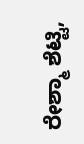ರೇಶ್ಮಾ ಶೆಟ್ಟಿ,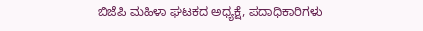ಬಿಜೆಪಿ ಮಹಿಳಾ ಘಟಕದ ಅಧ್ಯಕ್ಷೆ, ಪದಾಧಿಕಾರಿಗಳು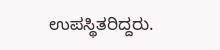ಉಪಸ್ಥಿತರಿದ್ದರು.